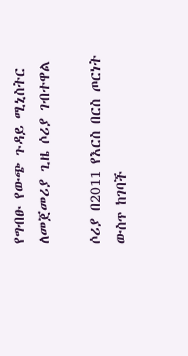የግብፁ የውጭ ጉዳይ ሚኒስትር ለመጀመሪያ ጊዜ ሶሪያ ገብተዋል

ሶሪያ በ2011 የእርስ በርስ ጦርነት ውስጥ ከገባች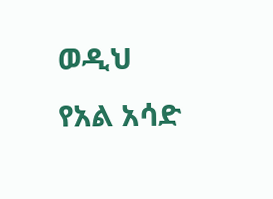ወዲህ የአል አሳድ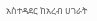አስተዳደር ከአረብ ሀገራት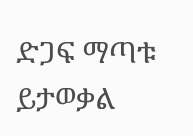ድጋፍ ማጣቱ ይታወቃል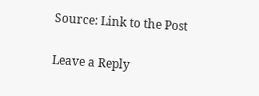Source: Link to the Post

Leave a Reply